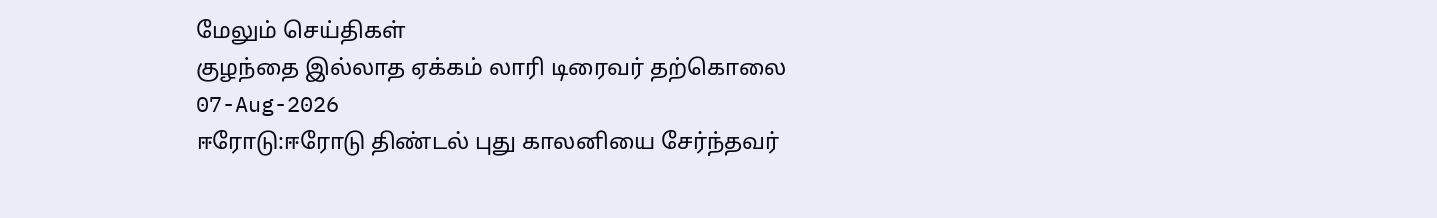மேலும் செய்திகள்
குழந்தை இல்லாத ஏக்கம் லாரி டிரைவர் தற்கொலை
07-Aug-2026
ஈரோடு:ஈரோடு திண்டல் புது காலனியை சேர்ந்தவர்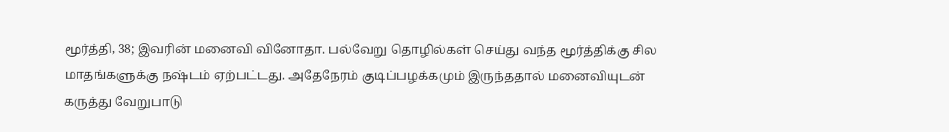மூர்த்தி, 38; இவரின் மனைவி வினோதா. பல்வேறு தொழில்கள் செய்து வந்த மூர்த்திக்கு சில மாதங்களுக்கு நஷ்டம் ஏற்பட்டது. அதேநேரம் குடிப்பழக்கமும் இருந்ததால் மனைவியுடன் கருத்து வேறுபாடு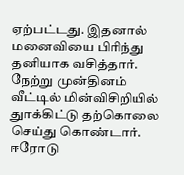ஏற்பட்டது. இதனால் மனைவியை பிரிந்து தனியாக வசித்தார். நேற்று முன்தினம் வீட்டில் மின்விசிறியில் துாக்கிட்டு தற்கொலை செய்து கொண்டார். ஈரோடு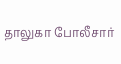தாலுகா போலீசார்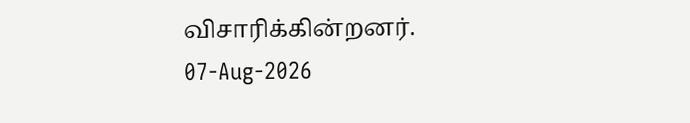விசாரிக்கின்றனர்.
07-Aug-2026